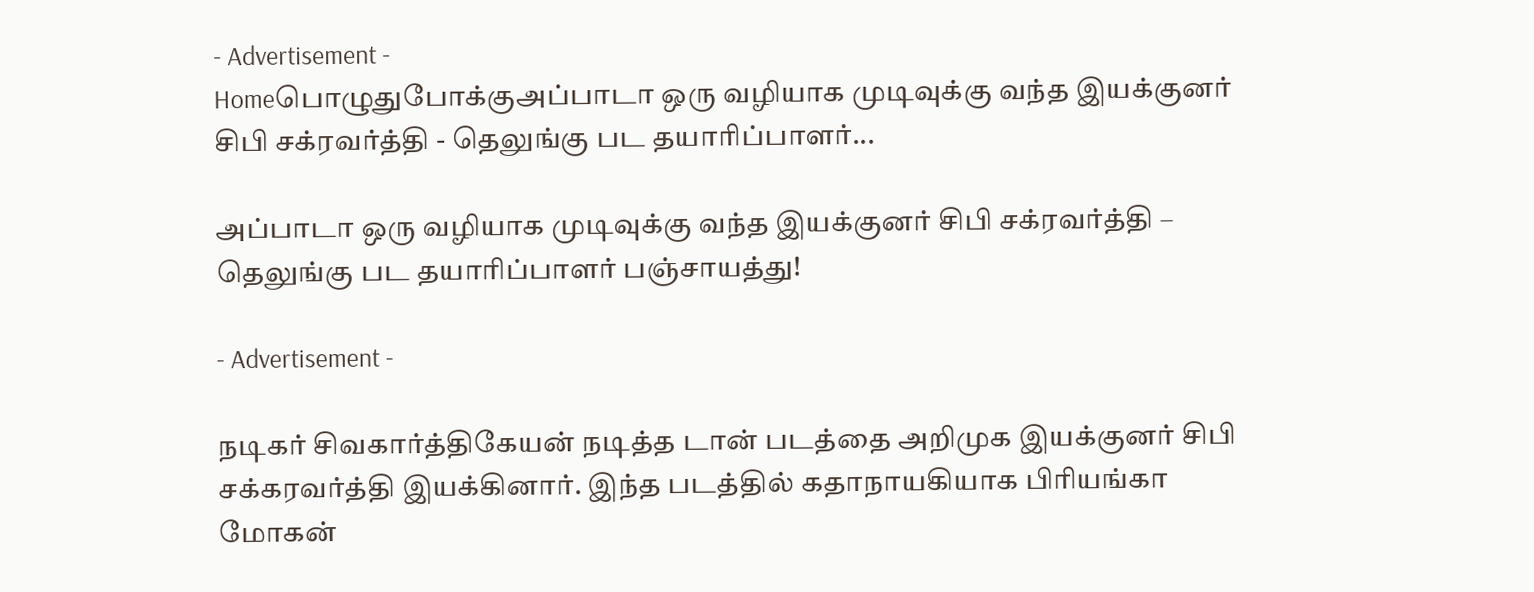- Advertisement -
Homeபொழுதுபோக்குஅப்பாடா ஒரு வழியாக முடிவுக்கு வந்த இயக்குனர் சிபி சக்ரவர்த்தி - தெலுங்கு பட தயாரிப்பாளர்...

அப்பாடா ஒரு வழியாக முடிவுக்கு வந்த இயக்குனர் சிபி சக்ரவர்த்தி – தெலுங்கு பட தயாரிப்பாளர் பஞ்சாயத்து!

- Advertisement -

நடிகர் சிவகார்த்திகேயன் நடித்த டான் படத்தை அறிமுக இயக்குனர் சிபி சக்கரவர்த்தி இயக்கினார். இந்த படத்தில் கதாநாயகியாக பிரியங்கா மோகன்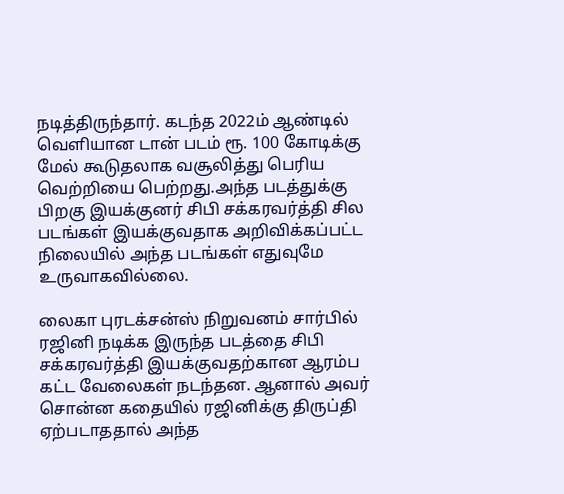நடித்திருந்தார். கடந்த 2022ம் ஆண்டில் வெளியான டான் படம் ரூ. 100 கோடிக்கு மேல் கூடுதலாக வசூலித்து பெரிய வெற்றியை பெற்றது.அந்த படத்துக்கு பிறகு இயக்குனர் சிபி சக்கரவர்த்தி சில படங்கள் இயக்குவதாக அறிவிக்கப்பட்ட நிலையில் அந்த படங்கள் எதுவுமே உருவாகவில்லை.

லைகா புரடக்சன்ஸ் நிறுவனம் சார்பில் ரஜினி நடிக்க இருந்த படத்தை சிபி சக்கரவர்த்தி இயக்குவதற்கான ஆரம்ப கட்ட வேலைகள் நடந்தன. ஆனால் அவர் சொன்ன கதையில் ரஜினிக்கு திருப்தி ஏற்படாததால் அந்த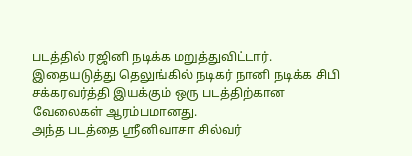படத்தில் ரஜினி நடிக்க மறுத்துவிட்டார். இதையடுத்து தெலுங்கில் நடிகர் நானி நடிக்க சிபி சக்கரவர்த்தி இயக்கும் ஒரு படத்திற்கான வேலைகள் ஆரம்பமானது.
அந்த படத்தை ஸ்ரீனிவாசா சில்வர்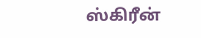ஸ்கிரீன்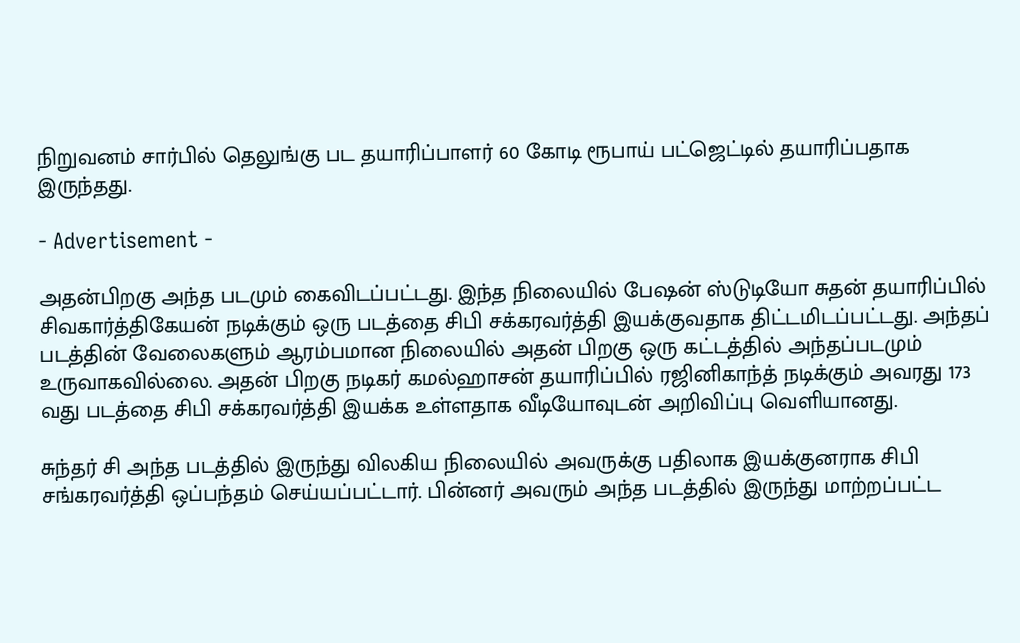நிறுவனம் சார்பில் தெலுங்கு பட தயாரிப்பாளர் 60 கோடி ரூபாய் பட்ஜெட்டில் தயாரிப்பதாக இருந்தது.

- Advertisement -

அதன்பிறகு அந்த படமும் கைவிடப்பட்டது. இந்த நிலையில் பேஷன் ஸ்டுடியோ சுதன் தயாரிப்பில் சிவகார்த்திகேயன் நடிக்கும் ஒரு படத்தை சிபி சக்கரவர்த்தி இயக்குவதாக திட்டமிடப்பட்டது. அந்தப் படத்தின் வேலைகளும் ஆரம்பமான நிலையில் அதன் பிறகு ஒரு கட்டத்தில் அந்தப்படமும் உருவாகவில்லை. அதன் பிறகு நடிகர் கமல்ஹாசன் தயாரிப்பில் ரஜினிகாந்த் நடிக்கும் அவரது 173 வது படத்தை சிபி சக்கரவர்த்தி இயக்க உள்ளதாக வீடியோவுடன் அறிவிப்பு வெளியானது.

சுந்தர் சி அந்த படத்தில் இருந்து விலகிய நிலையில் அவருக்கு பதிலாக இயக்குனராக சிபி சங்கரவர்த்தி ஒப்பந்தம் செய்யப்பட்டார். பின்னர் அவரும் அந்த படத்தில் இருந்து மாற்றப்பட்ட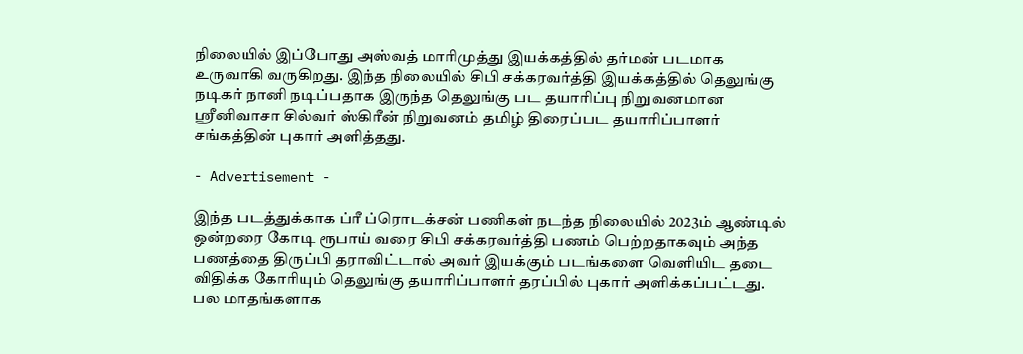நிலையில் இப்போது அஸ்வத் மாரிமுத்து இயக்கத்தில் தர்மன் படமாக உருவாகி வருகிறது. இந்த நிலையில் சிபி சக்கரவர்த்தி இயக்கத்தில் தெலுங்கு நடிகர் நானி நடிப்பதாக இருந்த தெலுங்கு பட தயாரிப்பு நிறுவனமான ஸ்ரீனிவாசா சில்வர் ஸ்கிரீன் நிறுவனம் தமிழ் திரைப்பட தயாரிப்பாளர் சங்கத்தின் புகார் அளித்தது.

- Advertisement -

இந்த படத்துக்காக ப்ரீ ப்ரொடக்சன் பணிகள் நடந்த நிலையில் 2023ம் ஆண்டில் ஒன்றரை கோடி ரூபாய் வரை சிபி சக்கரவர்த்தி பணம் பெற்றதாகவும் அந்த பணத்தை திருப்பி தராவிட்டால் அவர் இயக்கும் படங்களை வெளியிட தடை விதிக்க கோரியும் தெலுங்கு தயாரிப்பாளர் தரப்பில் புகார் அளிக்கப்பட்டது. பல மாதங்களாக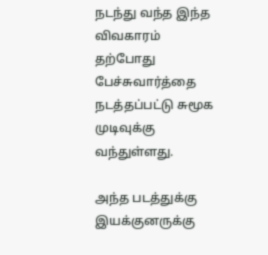நடந்து வந்த இந்த விவகாரம் தற்போது பேச்சுவார்த்தை நடத்தப்பட்டு சுமூக முடிவுக்கு வந்துள்ளது.

அந்த படத்துக்கு இயக்குனருக்கு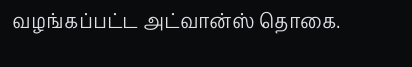வழங்கப்பட்ட அட்வான்ஸ் தொகை.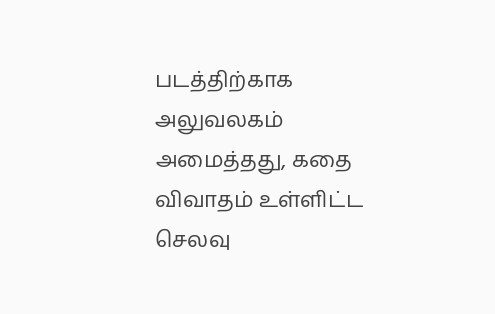படத்திற்காக அலுவலகம் அமைத்தது, கதை விவாதம் உள்ளிட்ட செலவு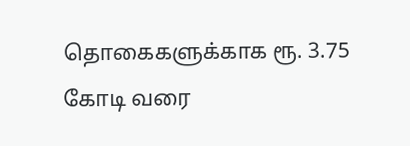தொகைகளுக்காக ரூ. 3.75 கோடி வரை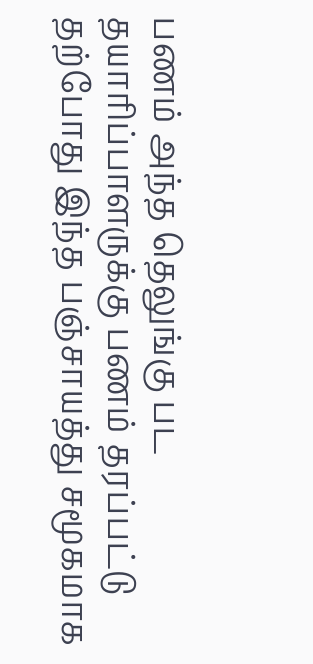பணம் அந்த தெலுங்கு பட தயாரிப்பாளருக்கு பணம் தரப்பட்டு தற்போது இந்த பஞ்சாயத்து சமூகமாக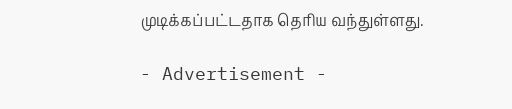முடிக்கப்பட்டதாக தெரிய வந்துள்ளது.

- Advertisement -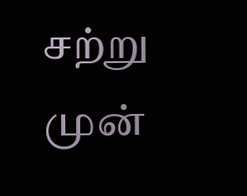சற்று முன்